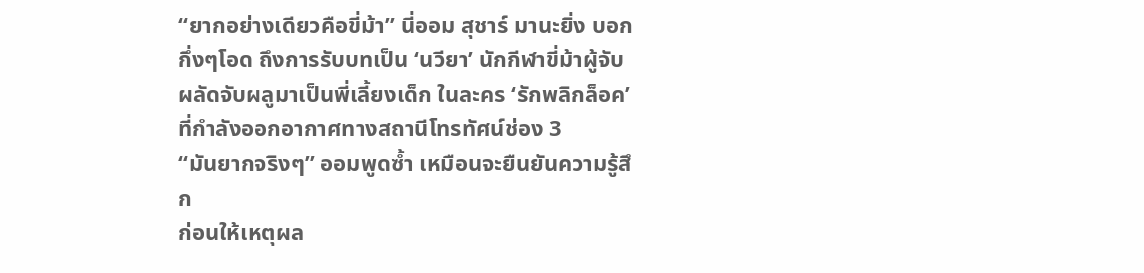“ยากอย่างเดียวคือขี่ม้า” นี่ออม สุชาร์ มานะยิ่ง บอกกึ่งๆโอด ถึงการรับบทเป็น ‘นวียา’ นักกีฬาขี่ม้าผู้จับผลัดจับผลูมาเป็นพี่เลี้ยงเด็ก ในละคร ‘รักพลิกล็อค’ ที่กำลังออกอากาศทางสถานีโทรทัศน์ช่อง 3
“มันยากจริงๆ” ออมพูดซ้ำ เหมือนจะยืนยันความรู้สึก
ก่อนให้เหตุผล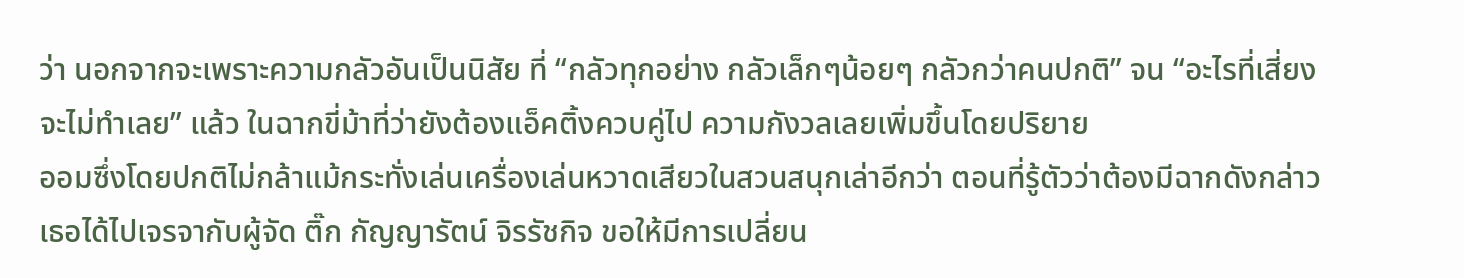ว่า นอกจากจะเพราะความกลัวอันเป็นนิสัย ที่ “กลัวทุกอย่าง กลัวเล็กๆน้อยๆ กลัวกว่าคนปกติ” จน “อะไรที่เสี่ยงจะไม่ทำเลย” แล้ว ในฉากขี่ม้าที่ว่ายังต้องแอ็คติ้งควบคู่ไป ความกังวลเลยเพิ่มขึ้นโดยปริยาย
ออมซึ่งโดยปกติไม่กล้าแม้กระทั่งเล่นเครื่องเล่นหวาดเสียวในสวนสนุกเล่าอีกว่า ตอนที่รู้ตัวว่าต้องมีฉากดังกล่าว เธอได้ไปเจรจากับผู้จัด ติ๊ก กัญญารัตน์ จิรรัชกิจ ขอให้มีการเปลี่ยน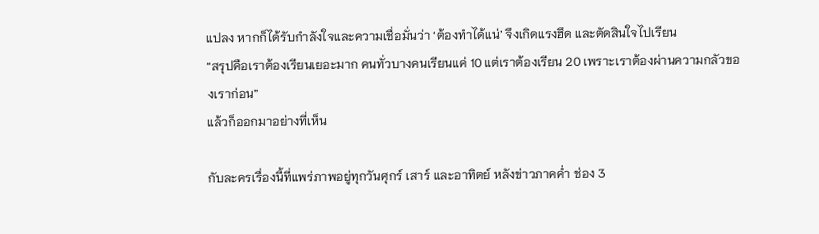แปลง หากก็ได้รับกำลังใจและความเชื่อมั่นว่า ‘ต้องทำได้แน่’ จึงเกิดแรงฮึด และตัดสินใจไปเรียน
“สรุปคือเราต้องเรียนเยอะมาก คนทั่วบางคนเรียนแค่ 10 แต่เราต้องเรียน 20 เพราะเราต้องผ่านความกลัวของเราก่อน”
แล้วก็ออกมาอย่างที่เห็น

กับละครเรื่องนี้ที่แพร่ภาพอยู่ทุกวันศุกร์ เสาร์ และอาทิตย์ หลังข่าวภาคค่ำ ช่อง 3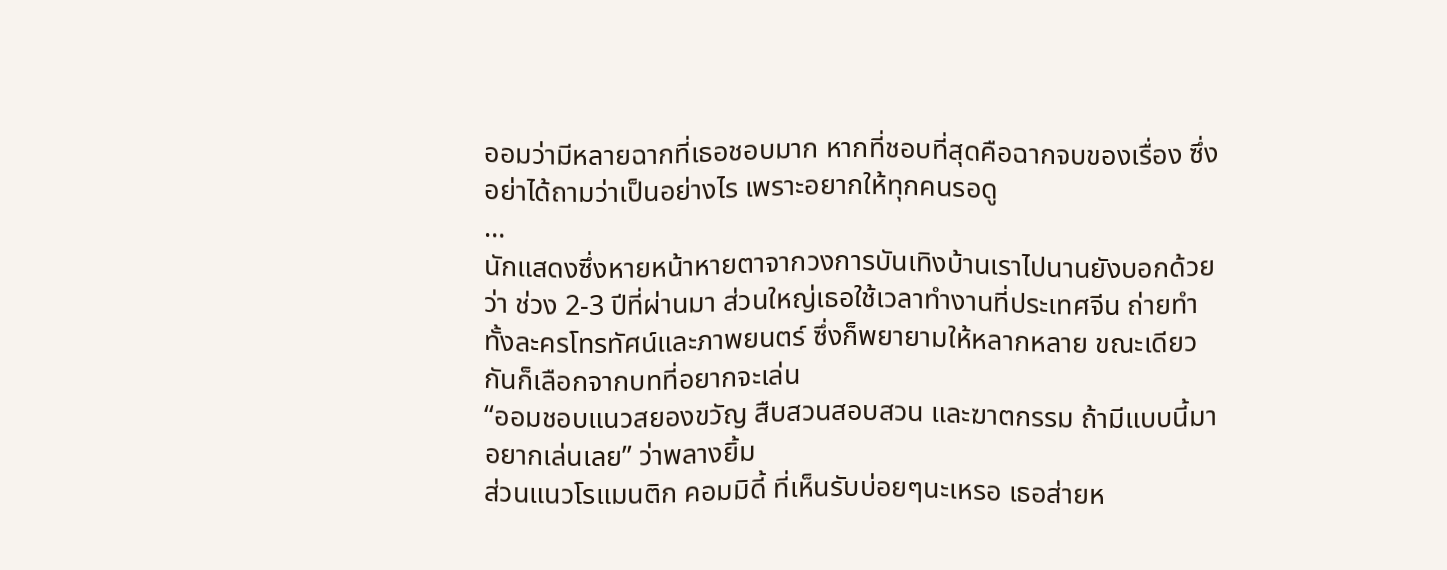ออมว่ามีหลายฉากที่เธอชอบมาก หากที่ชอบที่สุดคือฉากจบของเรื่อง ซึ่งอย่าได้ถามว่าเป็นอย่างไร เพราะอยากให้ทุกคนรอดู
…
นักแสดงซึ่งหายหน้าหายตาจากวงการบันเทิงบ้านเราไปนานยังบอกด้วยว่า ช่วง 2-3 ปีที่ผ่านมา ส่วนใหญ่เธอใช้เวลาทำงานที่ประเทศจีน ถ่ายทำทั้งละครโทรทัศน์และภาพยนตร์ ซึ่งก็พยายามให้หลากหลาย ขณะเดียวกันก็เลือกจากบทที่อยากจะเล่น
“ออมชอบแนวสยองขวัญ สืบสวนสอบสวน และฆาตกรรม ถ้ามีแบบนี้มาอยากเล่นเลย” ว่าพลางยิ้ม
ส่วนแนวโรแมนติก คอมมิดี้ ที่เห็นรับบ่อยๆนะเหรอ เธอส่ายห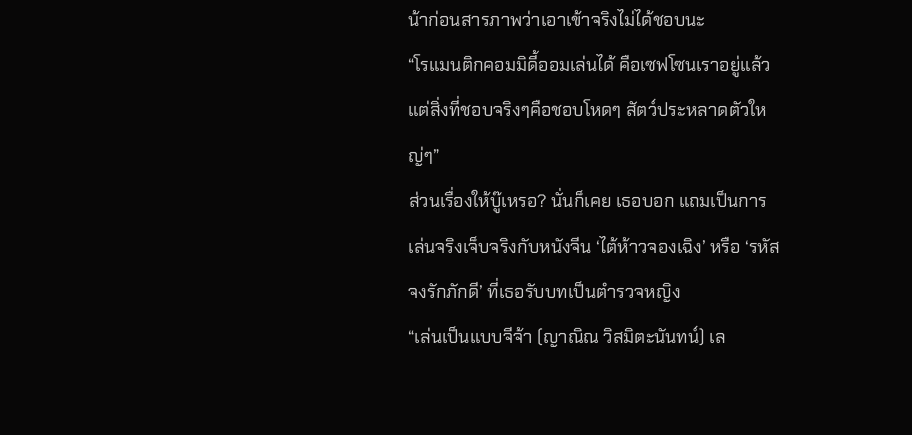น้าก่อนสารภาพว่าเอาเข้าจริงไม่ได้ชอบนะ
“โรแมนติกคอมมิดี้ออมเล่นได้ คือเซฟโซนเราอยู่แล้ว แต่สิ่งที่ชอบจริงๆคือชอบโหดๆ สัตว์ประหลาดตัวใหญ่ๆ”
ส่วนเรื่องให้บู๊เหรอ? นั่นก็เคย เธอบอก แถมเป็นการเล่นจริงเจ็บจริงกับหนังจีน ‘ไต้ห้าวจองเฉิง’ หรือ ‘รหัสจงรักภักดี’ ที่เธอรับบทเป็นตำรวจหญิง
“เล่นเป็นแบบจีจ้า (ญาณิณ วิสมิตะนันทน์) เล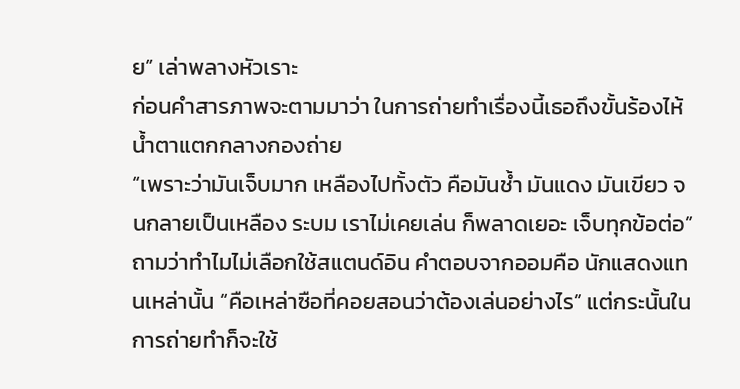ย” เล่าพลางหัวเราะ
ก่อนคำสารภาพจะตามมาว่า ในการถ่ายทำเรื่องนี้เธอถึงขั้นร้องไห้ น้ำตาแตกกลางกองถ่าย
“เพราะว่ามันเจ็บมาก เหลืองไปทั้งตัว คือมันช้ำ มันแดง มันเขียว จนกลายเป็นเหลือง ระบม เราไม่เคยเล่น ก็พลาดเยอะ เจ็บทุกข้อต่อ”
ถามว่าทำไมไม่เลือกใช้สแตนด์อิน คำตอบจากออมคือ นักแสดงแทนเหล่านั้น “คือเหล่าซือที่คอยสอนว่าต้องเล่นอย่างไร” แต่กระนั้นในการถ่ายทำก็จะใช้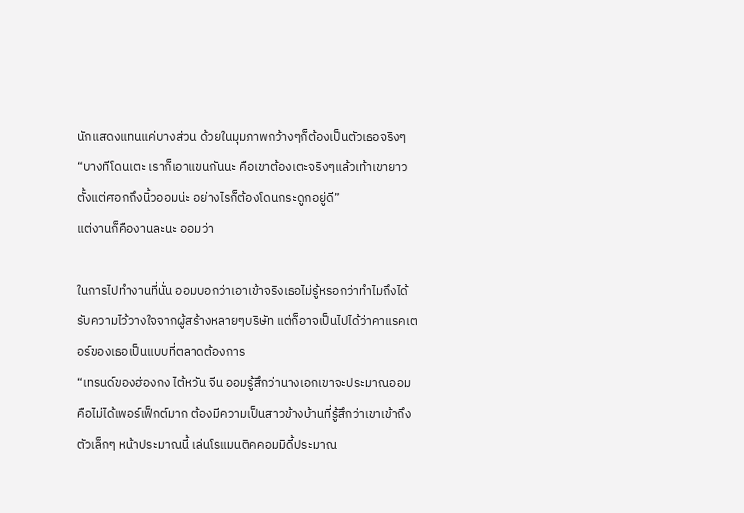นักแสดงแทนแค่บางส่วน ด้วยในมุมภาพกว้างๆก็ต้องเป็นตัวเธอจริงๆ
“บางทีโดนเตะ เราก็เอาแขนกันนะ คือเขาต้องเตะจริงๆแล้วเท้าเขายาวตั้งแต่ศอกถึงนิ้วออมน่ะ อย่างไรก็ต้องโดนกระดูกอยู่ดี”
แต่งานก็คืองานละนะ ออมว่า

ในการไปทำงานที่นั่น ออมบอกว่าเอาเข้าจริงเธอไม่รู้หรอกว่าทำไมถึงได้รับความไว้วางใจจากผู้สร้างหลายๆบริษัท แต่ก็อาจเป็นไปได้ว่าคาแรคเตอร์ของเธอเป็นแบบที่ตลาดต้องการ
“เทรนด์ของฮ่องกง ไต้หวัน จีน ออมรู้สึกว่านางเอกเขาจะประมาณออม คือไม่ได้เพอร์เฟ็กต์มาก ต้องมีความเป็นสาวข้างบ้านที่รู้สึกว่าเขาเข้าถึง ตัวเล็กๆ หน้าประมาณนี้ เล่นโรแมนติคคอมมิดี้ประมาณ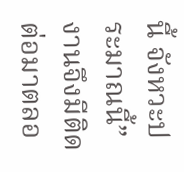นี้ จังหวะประมาณนี้”
งานจึงมีติดต่อมาตลอ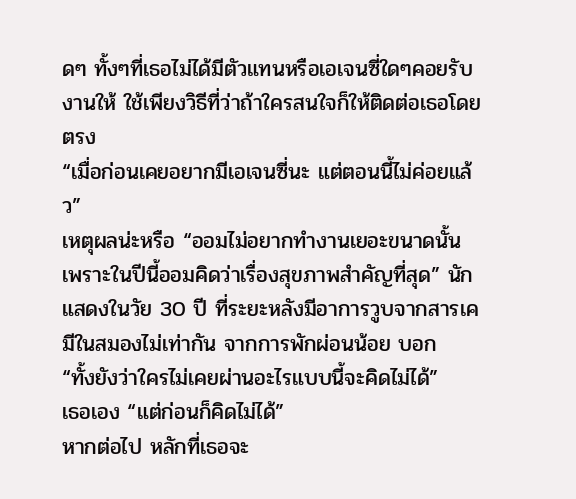ดๆ ทั้งๆที่เธอไม่ได้มีตัวแทนหรือเอเจนซี่ใดๆคอยรับงานให้ ใช้เพียงวิธีที่ว่าถ้าใครสนใจก็ให้ติดต่อเธอโดยตรง
“เมื่อก่อนเคยอยากมีเอเจนซี่นะ แต่ตอนนี้ไม่ค่อยแล้ว”
เหตุผลน่ะหรือ “ออมไม่อยากทำงานเยอะขนาดนั้น เพราะในปีนี้ออมคิดว่าเรื่องสุขภาพสำคัญที่สุด” นักแสดงในวัย 30 ปี ที่ระยะหลังมีอาการวูบจากสารเคมีในสมองไม่เท่ากัน จากการพักผ่อนน้อย บอก
“ทั้งยังว่าใครไม่เคยผ่านอะไรแบบนี้จะคิดไม่ได้”
เธอเอง “แต่ก่อนก็คิดไม่ได้”
หากต่อไป หลักที่เธอจะ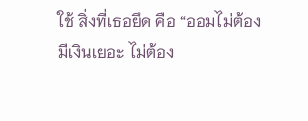ใช้ สิ่งที่เธอยึด คือ “ออมไม่ต้องมีเงินเยอะ ไม่ต้อง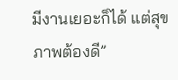มีงานเยอะก็ได้ แต่สุขภาพต้องดี”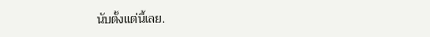นับตั้งแต่นี้เลย.